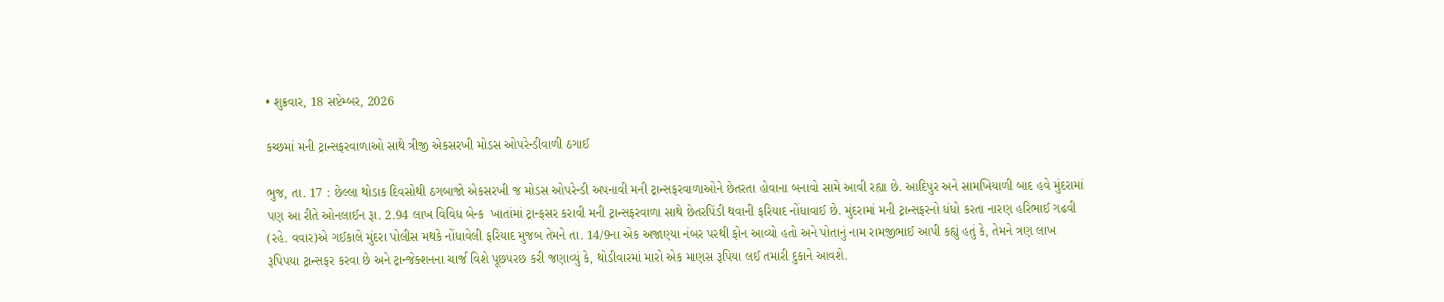• શુક્રવાર, 18 સપ્ટેમ્બર, 2026

કચ્છમાં મની ટ્રાન્સફરવાળાઓ સાથે ત્રીજી એકસરખી મોડસ ઓપરેન્ડીવાળી ઠગાઈ

ભુજ, તા. 17 : છેલ્લા થોડાક દિવસોથી ઠગબાજો એકસરખી જ મોડસ ઓપરેન્ડી અપનાવી મની ટ્રાન્સફરવાળાઓને છેતરતા હોવાના બનાવો સામે આવી રહ્યા છે. આદિપુર અને સામખિયાળી બાદ હવે મુંદરામાં પણ આ રીતે ઓનલાઈન રૂા. 2.94 લાખ વિવિધ બેન્ક  ખાતાંમાં ટ્રાન્ફસર કરાવી મની ટ્રાન્સફરવાળા સાથે છેતરપિંડી થવાની ફરિયાદ નોંધાવાઈ છે. મુંદરામાં મની ટ્રાન્સફરનો ધંધો કરતા નારણ હરિભાઈ ગઢવી (રહે. વવાર)એ ગઈકાલે મુંદરા પોલીસ મથકે નોંધાવેલી ફરિયાદ મુજબ તેમને તા. 14/9ના એક અજાણ્યા નંબર પરથી ફોન આવ્યો હતો અને પોતાનું નામ રામજીભાઈ આપી કહ્યું હતું કે, તેમને ત્રણ લાખ રૂપિપયા ટ્રાન્સફર કરવા છે અને ટ્રાન્જેક્શનના ચાર્જ વિશે પૂછપરછ કરી જણાવ્યું કે, થોડીવારમાં મારો એક માણસ રૂપિયા લઈ તમારી દુકાને આવશે.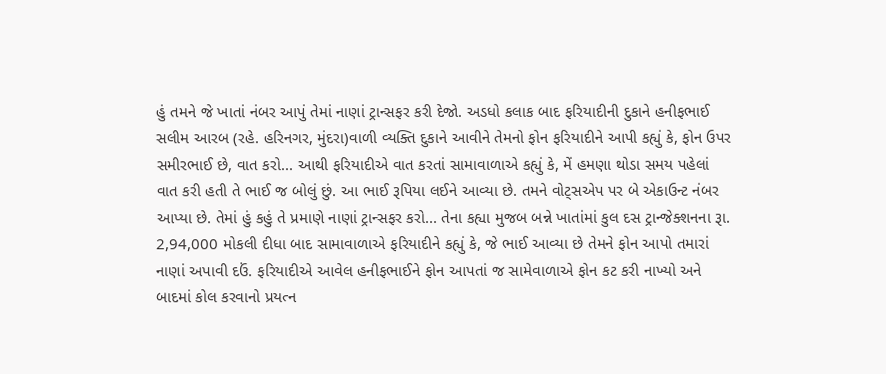હું તમને જે ખાતાં નંબર આપું તેમાં નાણાં ટ્રાન્સફર કરી દેજો. અડધો કલાક બાદ ફરિયાદીની દુકાને હનીફભાઈ સલીમ આરબ (રહે. હરિનગર, મુંદરા)વાળી વ્યક્તિ દુકાને આવીને તેમનો ફોન ફરિયાદીને આપી કહ્યું કે, ફોન ઉપર સમીરભાઈ છે, વાત કરો... આથી ફરિયાદીએ વાત કરતાં સામાવાળાએ કહ્યું કે, મેં હમણા થોડા સમય પહેલાં વાત કરી હતી તે ભાઈ જ બોલું છું. આ ભાઈ રૂપિયા લઈને આવ્યા છે. તમને વોટ્સએપ પર બે એકાઉન્ટ નંબર આપ્યા છે. તેમાં હું કહું તે પ્રમાણે નાણાં ટ્રાન્સફર કરો... તેના કહ્યા મુજબ બન્ને ખાતાંમાં કુલ દસ ટ્રાન્જેક્શનના રૂા. 2,94,000 મોકલી દીધા બાદ સામાવાળાએ ફરિયાદીને કહ્યું કે, જે ભાઈ આવ્યા છે તેમને ફોન આપો તમારાં નાણાં અપાવી દઉં. ફરિયાદીએ આવેલ હનીફભાઈને ફોન આપતાં જ સામેવાળાએ ફોન કટ કરી નાખ્યો અને બાદમાં કોલ કરવાનો પ્રયત્ન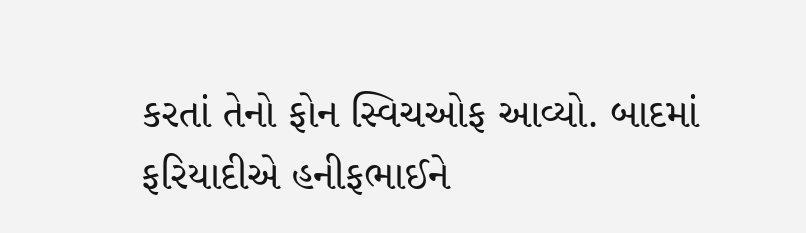કરતાં તેનો ફોન સ્વિચઓફ આવ્યો. બાદમાં ફરિયાદીએ હનીફભાઈને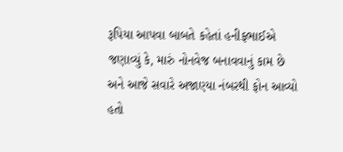રૂપિયા આપવા બાબતે કહેતાં હનીફભાઈએ જણાવ્યું કે, મારું નોનવેજ બનાવવાનું કામ છે અને આજે સવારે અજાણ્યા નંબરથી ફોન આવ્યો હતો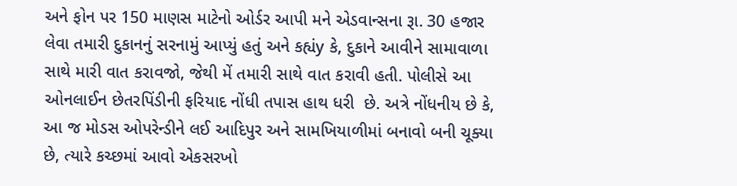અને ફોન પર 150 માણસ માટેનો ઓર્ડર આપી મને એડવાન્સના રૂા. 30 હજાર લેવા તમારી દુકાનનું સરનામું આપ્યું હતું અને કહ્યંy કે, દુકાને આવીને સામાવાળા સાથે મારી વાત કરાવજો, જેથી મેં તમારી સાથે વાત કરાવી હતી. પોલીસે આ ઓનલાઈન છેતરપિંડીની ફરિયાદ નોંધી તપાસ હાથ ધરી  છે. અત્રે નોંધનીય છે કે, આ જ મોડસ ઓપરેન્ડીને લઈ આદિપુર અને સામખિયાળીમાં બનાવો બની ચૂક્યા છે, ત્યારે કચ્છમાં આવો એકસરખો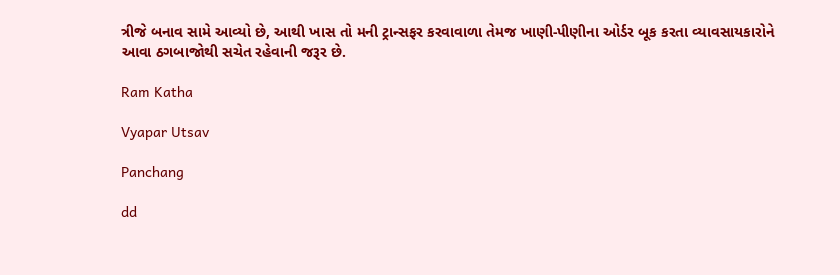ત્રીજે બનાવ સામે આવ્યો છે, આથી ખાસ તો મની ટ્રાન્સફર કરવાવાળા તેમજ ખાણી-પીણીના ઓર્ડર બૂક કરતા વ્યાવસાયકારોને આવા ઠગબાજોથી સચેત રહેવાની જરૂર છે.

Ram Katha

Vyapar Utsav

Panchang

dd